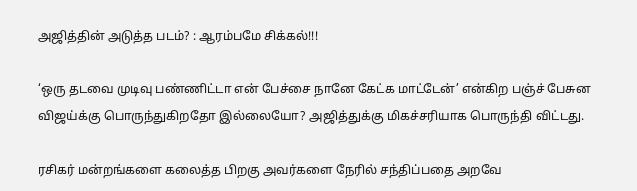அஜித்தின் அடுத்த படம்? : ஆரம்பமே சிக்கல்!!!

‘ஒரு தடவை முடிவு பண்ணிட்டா என் பேச்சை நானே கேட்க மாட்டேன்’ என்கிற பஞ்ச் பேசுன விஜய்க்கு பொருந்துகிறதோ இல்லையோ? அஜித்துக்கு மிகச்சரியாக பொருந்தி விட்டது.

ரசிகர் மன்றங்களை கலைத்த பிறகு அவர்களை நேரில் சந்திப்பதை அறவே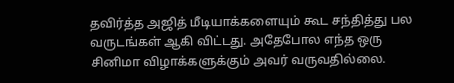தவிர்த்த அஜித் மீடியாக்களையும் கூட சந்தித்து பல வருடங்கள் ஆகி விட்டது. அதேபோல எந்த ஒரு சினிமா விழாக்களுக்கும் அவர் வருவதில்லை.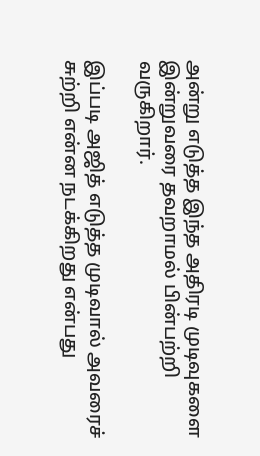அன்று எடுத்த இந்த அதிரடி முடிவுகளை இன்றுவரை தவறாமல் பின்பற்றி வருகிறார்.

இப்படி அஜித் எடுத்த முடிவால் அவரைச் சுற்றி என்ன நடக்கிறது என்பது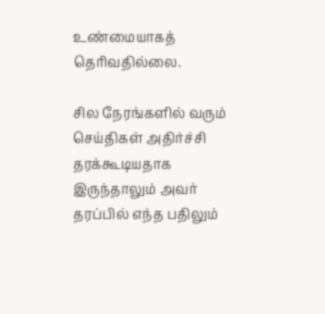உண்மையாகத் தெரிவதில்லை.

சில நேரங்களில் வரும் செய்திகள் அதிர்ச்சி தரக்கூடியதாக இருந்தாலும் அவர் தரப்பில் எந்த பதிலும்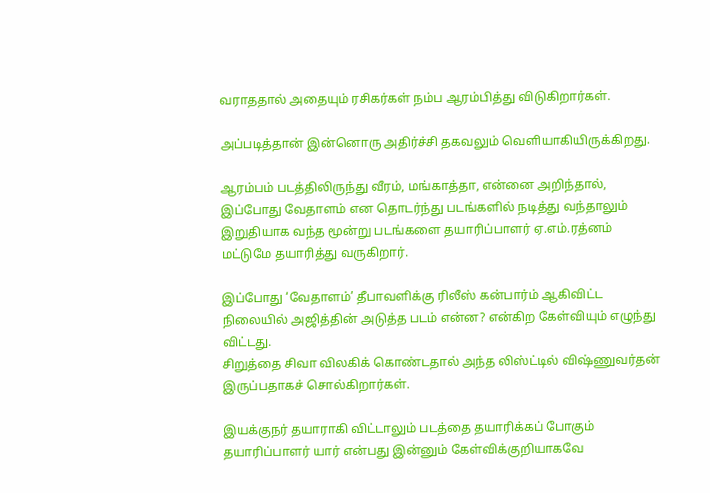வராததால் அதையும் ரசிகர்கள் நம்ப ஆரம்பித்து விடுகிறார்கள்.

அப்படித்தான் இன்னொரு அதிர்ச்சி தகவலும் வெளியாகியிருக்கிறது.

ஆரம்பம் படத்திலிருந்து வீரம், மங்காத்தா, என்னை அறிந்தால், இப்போது வேதாளம் என தொடர்ந்து படங்களில் நடித்து வந்தாலும் இறுதியாக வந்த மூன்று படங்களை தயாரிப்பாளர் ஏ.எம்.ரத்னம் மட்டுமே தயாரித்து வருகிறார்.

இப்போது ‘வேதாளம்’ தீபாவளிக்கு ரிலீஸ் கன்பார்ம் ஆகிவிட்ட நிலையில் அஜித்தின் அடுத்த படம் என்ன? என்கிற கேள்வியும் எழுந்து விட்டது.
சிறுத்தை சிவா விலகிக் கொண்டதால் அந்த லிஸ்ட்டில் விஷ்ணுவர்தன் இருப்பதாகச் சொல்கிறார்கள்.

இயக்குநர் தயாராகி விட்டாலும் படத்தை தயாரிக்கப் போகும் தயாரிப்பாளர் யார் என்பது இன்னும் கேள்விக்குறியாகவே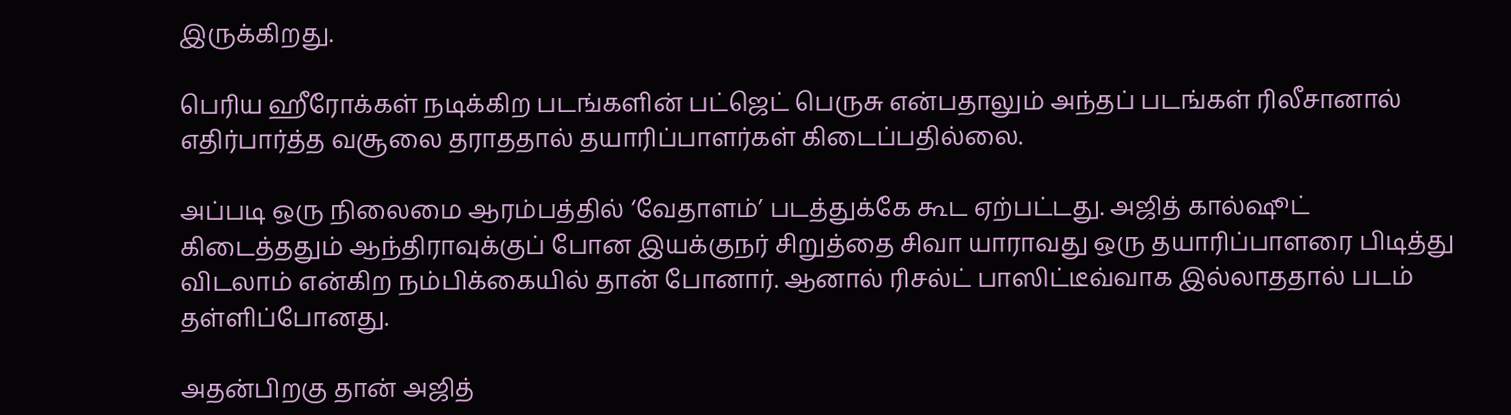இருக்கிறது.

பெரிய ஹீரோக்கள் நடிக்கிற படங்களின் பட்ஜெட் பெருசு என்பதாலும் அந்தப் படங்கள் ரிலீசானால் எதிர்பார்த்த வசூலை தராததால் தயாரிப்பாளர்கள் கிடைப்பதில்லை.

அப்படி ஒரு நிலைமை ஆரம்பத்தில் ‘வேதாளம்’ படத்துக்கே கூட ஏற்பட்டது. அஜித் கால்ஷூட் கிடைத்ததும் ஆந்திராவுக்குப் போன இயக்குநர் சிறுத்தை சிவா யாராவது ஒரு தயாரிப்பாளரை பிடித்து விடலாம் என்கிற நம்பிக்கையில் தான் போனார். ஆனால் ரிசல்ட் பாஸிட்டீவ்வாக இல்லாததால் படம் தள்ளிப்போனது.

அதன்பிறகு தான் அஜித்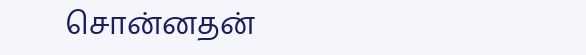சொன்னதன்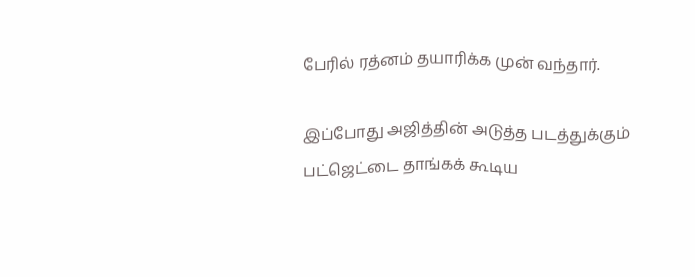பேரில் ரத்னம் தயாரிக்க முன் வந்தார்.

இப்போது அஜித்தின் அடுத்த படத்துக்கும் பட்ஜெட்டை தாங்கக் கூடிய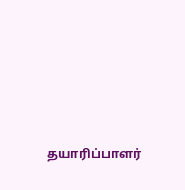தயாரிப்பாளர்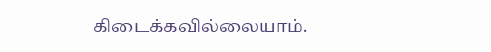கிடைக்கவில்லையாம்.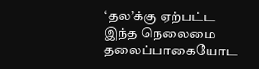‘தல’க்கு ஏற்பட்ட இந்த நெலைமை தலைப்பாகையோட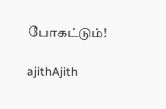போகட்டும்!

ajithAjith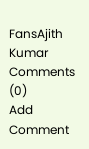FansAjith Kumar
Comments (0)
Add Comment